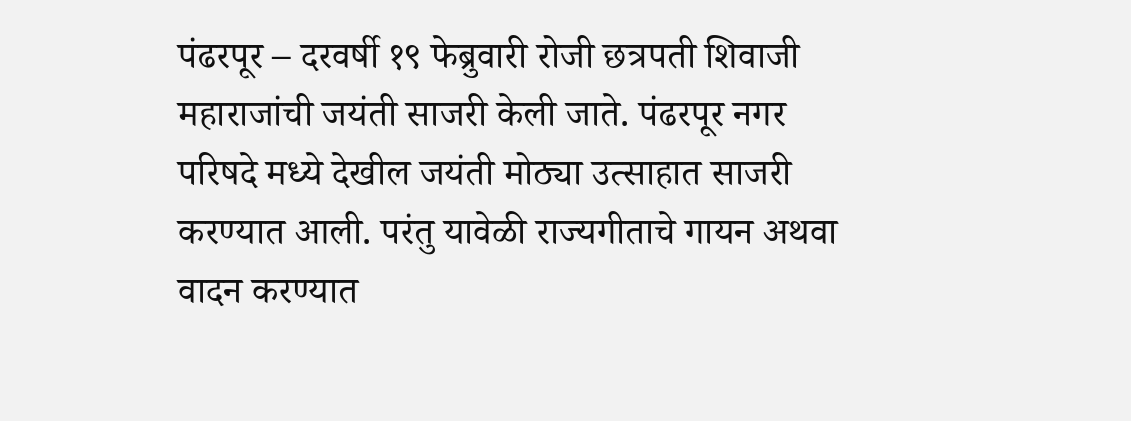पंढरपूर – दरवर्षी १९ फेब्रुवारी रोजी छत्रपती शिवाजी महाराजांची जयंती साजरी केली जाते. पंढरपूर नगर परिषदे मध्ये देखील जयंती मोठ्या उत्साहात साजरी करण्यात आली. परंतु यावेळी राज्यगीताचे गायन अथवा वादन करण्यात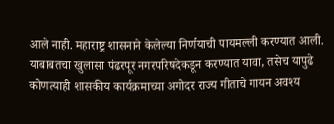आले नाही. महाराष्ट्र शासनाने केलेल्या निर्णयाची पायमल्ली करण्यात आली. याबाबतचा खुलासा पंढरपूर नगरपरिषदेकडून करण्यात यावा, तसेच यापुढे कोणत्याही शासकीय कार्यक्रमाच्या अगोदर राज्य गीताचे गायन अवश्य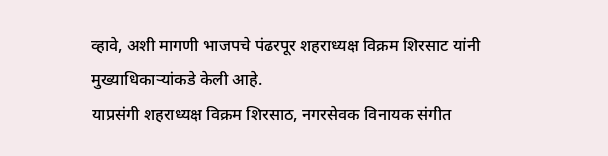व्हावे, अशी मागणी भाजपचे पंढरपूर शहराध्यक्ष विक्रम शिरसाट यांनी मुख्याधिकाऱ्यांकडे केली आहे.
याप्रसंगी शहराध्यक्ष विक्रम शिरसाठ, नगरसेवक विनायक संगीत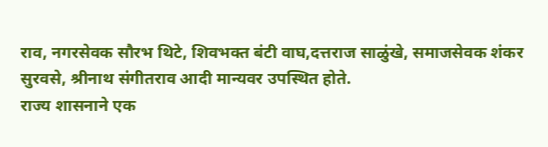राव, नगरसेवक सौरभ थिटे, शिवभक्त बंटी वाघ,दत्तराज साळुंखे, समाजसेवक शंकर सुरवसे, श्रीनाथ संगीतराव आदी मान्यवर उपस्थित होते.
राज्य शासनाने एक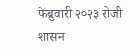फेब्रुवारी २०२३ रोजी शासन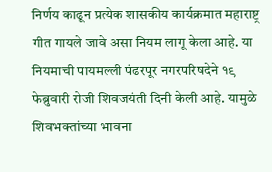निर्णय काढून प्रत्येक शासकीय कार्यक्रमात महाराष्ट्र गीत गायले जावे असा नियम लागू केला आहे. या नियमाची पायमल्ली पंढरपूर नगरपरिषदेने १९ फेब्रुवारी रोजी शिवजयंती दिनी केली आहे. यामुळे शिवभक्तांच्या भावना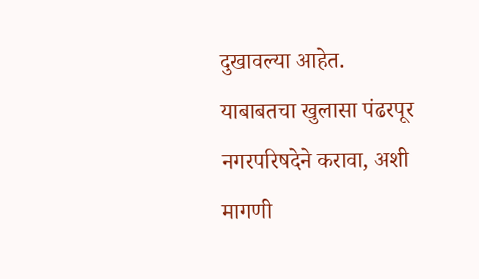दुखावल्या आहेत. याबाबतचा खुलासा पंढरपूर नगरपरिषदेने करावा, अशी मागणी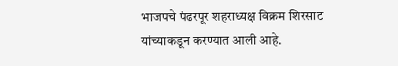भाजपचे पंढरपूर शहराध्यक्ष विक्रम शिरसाट यांच्याकडून करण्यात आली आहे.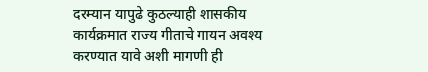दरम्यान यापुढे कुठल्याही शासकीय कार्यक्रमात राज्य गीताचे गायन अवश्य करण्यात यावे अशी मागणी ही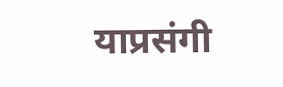याप्रसंगी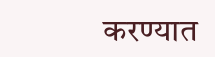करण्यात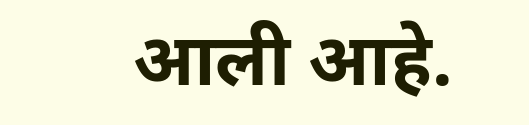आली आहे.